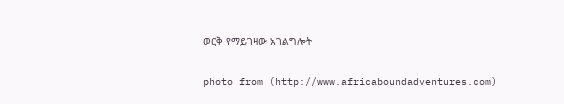ወርቅ የማይገዛው አገልግሎት

photo from (http://www.africaboundadventures.com)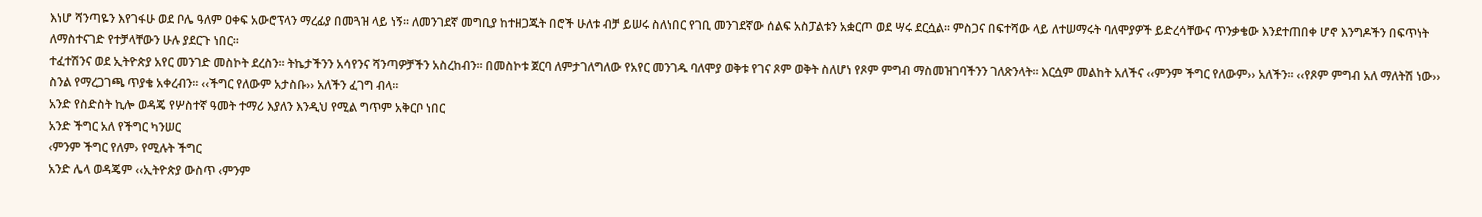እነሆ ሻንጣዬን እየገፋሁ ወደ ቦሌ ዓለም ዐቀፍ አውሮፕላን ማረፊያ በመጓዝ ላይ ነኝ፡፡ ለመንገደኛ መግቢያ ከተዘጋጁት በሮች ሁለቱ ብቻ ይሠሩ ስለነበር የገቢ መንገደኛው ሰልፍ አስፓልቱን አቋርጦ ወደ ሣሩ ደርሷል፡፡ ምስጋና በፍተሻው ላይ ለተሠማሩት ባለሞያዎች ይድረሳቸውና ጥንቃቄው እንደተጠበቀ ሆኖ እንግዶችን በፍጥነት ለማስተናገድ የተቻላቸውን ሁሉ ያደርጉ ነበር፡፡
ተፈተሽንና ወደ ኢትዮጵያ አየር መንገድ መስኮት ደረስን፡፡ ትኬታችንን አሳየንና ሻንጣዎቻችን አስረከብን፡፡ በመስኮቱ ጀርባ ለምታገለግለው የአየር መንገዱ ባለሞያ ወቅቱ የገና ጾም ወቅት ስለሆነ የጾም ምግብ ማስመዝገባችንን ገለጽንላት፡፡ እርሷም መልከት አለችና ‹‹ምንም ችግር የለውም›› አለችን፡፡ ‹‹የጾም ምግብ አለ ማለትሽ ነው›› ስንል የማረጋገጫ ጥያቄ አቀረብን፡፡ ‹‹ችግር የለውም አታስቡ›› አለችን ፈገግ ብላ፡፡
አንድ የስድስት ኪሎ ወዳጄ የሦስተኛ ዓመት ተማሪ እያለን እንዲህ የሚል ግጥም አቅርቦ ነበር
አንድ ችግር አለ የችግር ካንሠር
‹ምንም ችግር የለም› የሚሉት ችግር
አንድ ሌላ ወዳጄም ‹‹ኢትዮጵያ ውስጥ ‹ምንም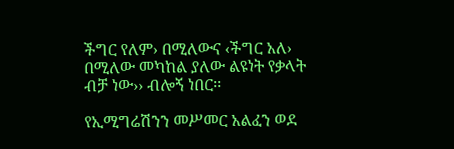ችግር የለም› በሚለውና ‹ችግር አለ› በሚለው መካከል ያለው ልዩነት የቃላት ብቻ ነው›› ብሎኝ ነበር፡፡

የኢሚግሬሽንን መሥመር አልፈን ወደ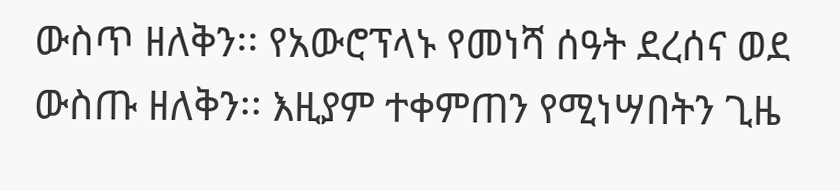ውስጥ ዘለቅን፡፡ የአውሮፕላኑ የመነሻ ሰዓት ደረሰና ወደ ውስጡ ዘለቅን፡፡ እዚያም ተቀምጠን የሚነሣበትን ጊዜ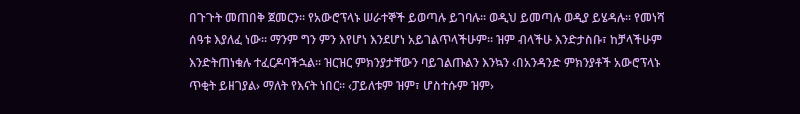በጉጉት መጠበቅ ጀመርን፡፡ የአውሮፕላኑ ሠራተኞች ይወጣሉ ይገባሉ፡፡ ወዲህ ይመጣሉ ወዲያ ይሄዳሉ፡፡ የመነሻ ሰዓቱ እያለፈ ነው፡፡ ማንም ግን ምን እየሆነ እንደሆነ አይገልጥላችሁም፡፡ ዝም ብላችሁ እንድታስቡ፣ ከቻላችሁም እንድትጠነቁሉ ተፈርዶባችኋል፡፡ ዝርዝር ምክንያታቸውን ባይገልጡልን እንኳን ‹በአንዳንድ ምክንያቶች አውሮፕላኑ ጥቂት ይዘገያል› ማለት የእናት ነበር፡፡ ‹ፓይለቱም ዝም፣ ሆስተሱም ዝም›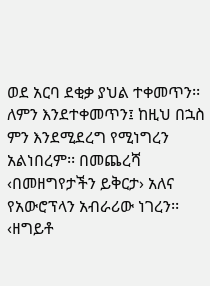ወደ አርባ ደቂቃ ያህል ተቀመጥን፡፡ ለምን እንደተቀመጥን፤ ከዚህ በኋስ ምን እንደሚደረግ የሚነግረን አልነበረም፡፡ በመጨረሻ ‹በመዘግየታችን ይቅርታ› አለና የአውሮፕላን አብራሪው ነገረን፡፡ ‹ዘግይቶ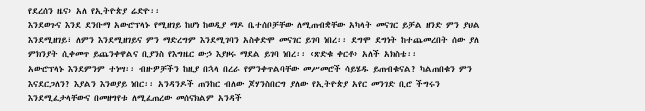የደረሰን ዜና› አለ የኢትዮጵያ ሬድዮ፡፡
እንደወጉና እንደ ደንቡማ አውሮፕላኑ የሚዘገይ ከሆነ ከወዲያ ማዶ ቤተሰቦቻቸው ለሚጠብቋቸው አካላት መናገር ይቻል ዘንድ ምን ያህል እንደሚዘገይ፣ ለምን እንደሚዘገይና ምን ማድረግም እንደሚገባን አስቀድሞ መናገር ይገባ ነበረ፡፡ ደግሞ ደግነት ከተጨመረበት ሰው ያለ ምክንያት ሲቀመጥ ይጨንቀዋልና ቢያንስ የእግዜር ውኃ እያዞሩ ማደል ይገባ ነበረ፡፡ ‹ጽድቁ ቀርቶ› አለች አክስቴ፡፡
አውሮፕላኑ እንደምንም ተነሣ፡፡ ብዙዎቻችን ከዚያ በኋላ በረራ የምንቀጥልባቸው መሥመሮች ሳይሄዱ ይጠብቁናል? ካልጠበቁን ምን እናደርጋለን? እያልን እንወያይ ነበር፡፡ አንዳንዶች ጠንከር ብለው ጆሃንስበርግ ያለው የኢትዮጵያ አየር መንገድ ቢሮ ችግሩን እንደሚፈታላቸውና በመዘግየቱ ለሚፈጠረው መሰናክልም አንዳች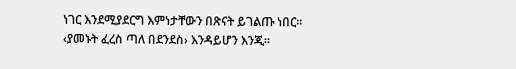ነገር እንደሚያደርግ እምነታቸውን በጽናት ይገልጡ ነበር፡፡ ‹ያመኑት ፈረስ ጣለ በደንደስ› እንዳይሆን እንጂ፡፡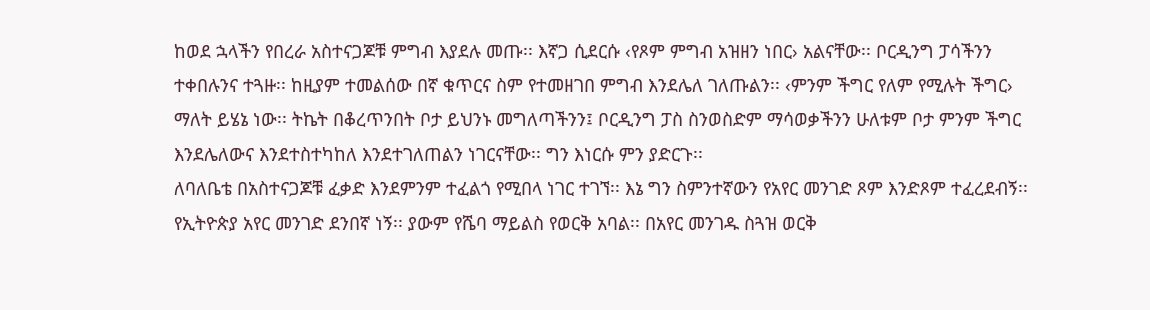ከወደ ኋላችን የበረራ አስተናጋጆቹ ምግብ እያደሉ መጡ፡፡ እኛጋ ሲደርሱ ‹የጾም ምግብ አዝዘን ነበር› አልናቸው፡፡ ቦርዲንግ ፓሳችንን ተቀበሉንና ተጓዙ፡፡ ከዚያም ተመልሰው በኛ ቁጥርና ስም የተመዘገበ ምግብ እንደሌለ ገለጡልን፡፡ ‹ምንም ችግር የለም የሚሉት ችግር› ማለት ይሄኔ ነው፡፡ ትኬት በቆረጥንበት ቦታ ይህንኑ መግለጣችንን፤ ቦርዲንግ ፓስ ስንወስድም ማሳወቃችንን ሁለቱም ቦታ ምንም ችግር እንደሌለውና እንደተስተካከለ እንደተገለጠልን ነገርናቸው፡፡ ግን እነርሱ ምን ያድርጉ፡፡
ለባለቤቴ በአስተናጋጆቹ ፈቃድ እንደምንም ተፈልጎ የሚበላ ነገር ተገኘ፡፡ እኔ ግን ስምንተኛውን የአየር መንገድ ጾም እንድጾም ተፈረደብኝ፡፡ የኢትዮጵያ አየር መንገድ ደንበኛ ነኝ፡፡ ያውም የሼባ ማይልስ የወርቅ አባል፡፡ በአየር መንገዱ ስጓዝ ወርቅ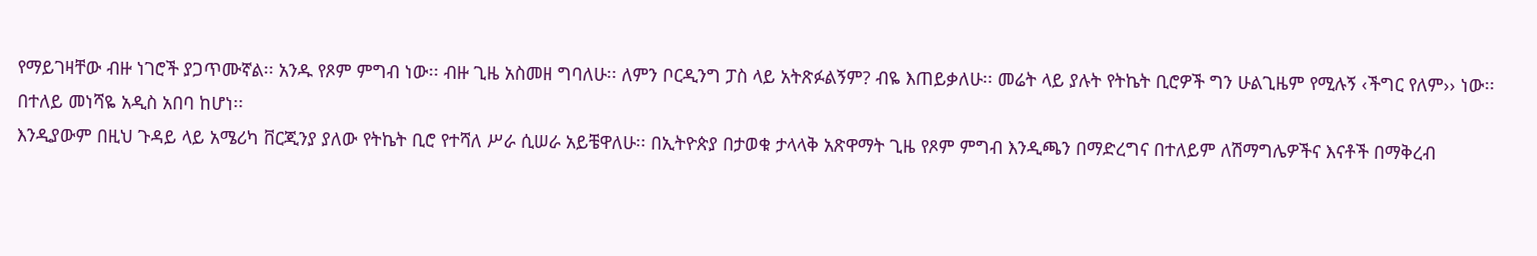የማይገዛቸው ብዙ ነገሮች ያጋጥሙኛል፡፡ አንዱ የጾም ምግብ ነው፡፡ ብዙ ጊዜ አስመዘ ግባለሁ፡፡ ለምን ቦርዲንግ ፓስ ላይ አትጽፉልኝም? ብዬ እጠይቃለሁ፡፡ መሬት ላይ ያሉት የትኬት ቢሮዎች ግን ሁልጊዜም የሚሉኝ ‹ችግር የለም›› ነው፡፡ በተለይ መነሻዬ አዲስ አበባ ከሆነ፡፡
እንዲያውም በዚህ ጉዳይ ላይ አሜሪካ ቨርጂንያ ያለው የትኬት ቢሮ የተሻለ ሥራ ሲሠራ አይቼዋለሁ፡፡ በኢትዮጵያ በታወቁ ታላላቅ አጽዋማት ጊዜ የጾም ምግብ እንዲጫን በማድረግና በተለይም ለሽማግሌዎችና እናቶች በማቅረብ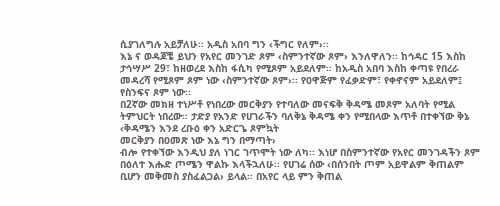ሲያገለግሉ አይቻለሁ፡፡ አዲስ አበባ ግን ‹ችግር የለም›፡፡
እኔ ና ወዳጆቼ ይህን የአየር መንገድ ጾም ‹ስምንተኛው ጾም› እንለዋለን፡፡ ከኅዳር 15 እስከ ታኅሣሥ 29፣ ከዘወረደ እስከ ፋሲካ የሚጾም አይደለም፡፡ ከአዲስ አበባ እስከ ቀጣዩ የበረራ መዳረሻ የሚጾም ጾም ነው ‹ስምንተኛው ጾም›፡፡ የዐዋጅም የፈቃድም፣ የቀኖናም አይደለም፤ የስንፍና ጾም ነው፡፡
በ2ኛው መክዘ ተነሥቶ የነበረው መርቅያን የተባለው መናፍቅ ቅዳሜ መጾም አለባት የሚል ትምህርት ነበረው፡፡ ታድያ የአንድ የሀገራችን ባለቅኔ ቅዳሜ ቀን የሚበላው እጥቶ በተቀኘው ቅኔ
‹ቅዳሜን እንደ ረቡዕ ቀን አድርጌ ጾምኳት
መርቅያን በዐመጽ ነው እኔ ግን በማጣት›
ብሎ የተቀኘው እንዲህ ያለ ነገር ገጥሞት ነው ለካ፡፡ እነሆ በስምንተኛው የአየር መንገዳችን ጾም በዕለተ እሑድ ጦሜን ዋልኩ እላችኋለሁ፡፡ የሀገሬ ሰው ‹በሰንበት ጦም አይዋልም ቅጠልም ቢሆን መቅመስ ያስፈልጋል› ይላል፡፡ በአየር ላይ ምን ቅጠል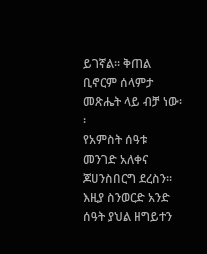ይገኛል፡፡ ቅጠል ቢኖርም ሰላምታ መጽሔት ላይ ብቻ ነው፡፡
የአምስት ሰዓቱ መንገድ አለቀና ጆሀንስበርግ ደረስን፡፡ እዚያ ስንወርድ አንድ ሰዓት ያህል ዘግይተን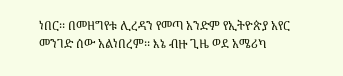ነበር፡፡ በመዘግየቱ ሊረዳን የመጣ አንድም የኢትዮጵያ አየር መንገድ ሰው አልነበረም፡፡ እኔ ብዙ ጊዜ ወደ አሜሪካ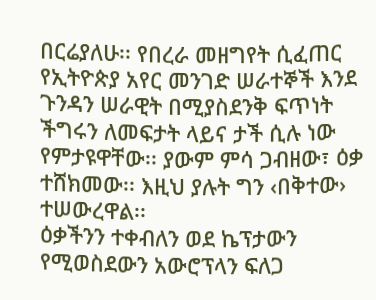በርሬያለሁ፡፡ የበረራ መዘግየት ሲፈጠር የኢትዮጵያ አየር መንገድ ሠራተኞች እንደ ጉንዳን ሠራዊት በሚያስደንቅ ፍጥነት ችግሩን ለመፍታት ላይና ታች ሲሉ ነው የምታዩዋቸው፡፡ ያውም ምሳ ጋብዘው፣ ዕቃ ተሸክመው፡፡ እዚህ ያሉት ግን ‹በቅተው› ተሠውረዋል፡፡
ዕቃችንን ተቀብለን ወደ ኬፕታውን የሚወስደውን አውሮፕላን ፍለጋ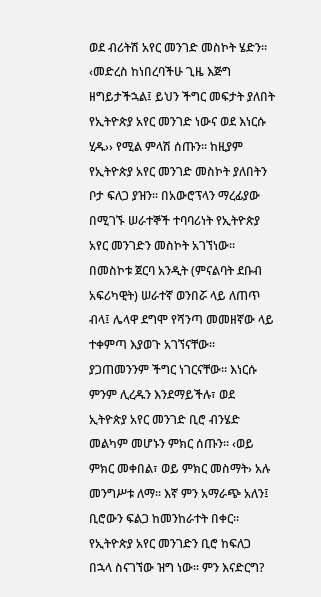ወደ ብሪትሽ አየር መንገድ መስኮት ሄድን፡፡ ‹መድረስ ከነበረባችሁ ጊዜ እጅግ ዘግይታችኋል፤ ይህን ችግር መፍታት ያለበት የኢትዮጵያ አየር መንገድ ነውና ወደ እነርሱ ሂዱ›› የሚል ምላሽ ሰጡን፡፡ ከዚያም የኢትዮጵያ አየር መንገድ መስኮት ያለበትን ቦታ ፍለጋ ያዝን፡፡ በአውሮፕላን ማረፊያው በሚገኙ ሠራተኞች ተባባሪነት የኢትዮጵያ አየር መንገድን መስኮት አገኘነው፡፡
በመስኮቱ ጀርባ አንዲት (ምናልባት ደቡብ አፍሪካዊት) ሠራተኛ ወንበሯ ላይ ለጠጥ ብላ፤ ሌላዋ ደግሞ የሻንጣ መመዘኛው ላይ ተቀምጣ እያወጉ አገኘናቸው፡፡ ያጋጠመንንም ችግር ነገርናቸው፡፡ እነርሱ ምንም ሊረዱን እንደማይችሉ፣ ወደ ኢትዮጵያ አየር መንገድ ቢሮ ብንሄድ መልካም መሆኑን ምክር ሰጡን፡፡ ‹ወይ ምክር መቀበል፣ ወይ ምክር መስማት› አሉ መንግሥቱ ለማ፡፡ እኛ ምን አማራጭ አለን፤ ቢሮውን ፍልጋ ከመንከራተት በቀር፡፡
የኢትዮጵያ አየር መንገድን ቢሮ ከፍለጋ በኋላ ስናገኘው ዝግ ነው፡፡ ምን እናድርግ?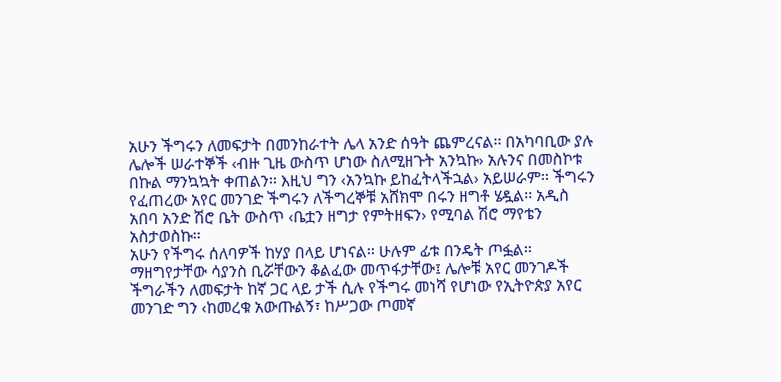አሁን ችግሩን ለመፍታት በመንከራተት ሌላ አንድ ሰዓት ጨምረናል፡፡ በአካባቢው ያሉ ሌሎች ሠራተኞች ‹ብዙ ጊዜ ውስጥ ሆነው ስለሚዘጉት አንኳኩ› አሉንና በመስኮቱ በኩል ማንኳኳት ቀጠልን፡፡ እዚህ ግን ‹አንኳኩ ይከፈትላችኋል› አይሠራም፡፡ ችግሩን የፈጠረው አየር መንገድ ችግሩን ለችግረኞቹ አሸክሞ በሩን ዘግቶ ሄዷል፡፡ አዲስ አበባ አንድ ሽሮ ቤት ውስጥ ‹ቤቷን ዘግታ የምትዘፍን› የሚባል ሽሮ ማየቴን አስታወስኩ፡፡
አሁን የችግሩ ሰለባዎች ከሃያ በላይ ሆነናል፡፡ ሁሉም ፊቱ በንዴት ጦፏል፡፡ ማዘግየታቸው ሳያንስ ቢሯቸውን ቆልፈው መጥፋታቸው፤ ሌሎቹ አየር መንገዶች ችግራችን ለመፍታት ከኛ ጋር ላይ ታች ሲሉ የችግሩ መነሻ የሆነው የኢትዮጵያ አየር መንገድ ግን ‹ከመረቁ አውጡልኝ፣ ከሥጋው ጦመኛ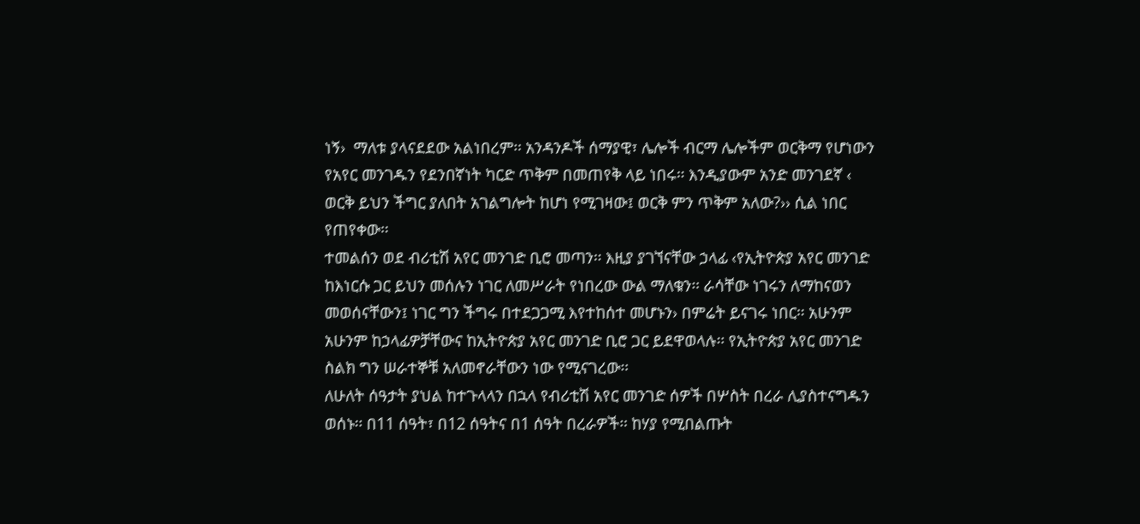ነኝ›  ማለቱ ያላናደደው አልነበረም፡፡ አንዳንዶች ሰማያዊ፣ ሌሎች ብርማ ሌሎችም ወርቅማ የሆነውን የአየር መንገዱን የደንበኛነት ካርድ ጥቅም በመጠየቅ ላይ ነበሩ፡፡ እንዲያውም አንድ መንገደኛ ‹ ወርቅ ይህን ችግር ያለበት አገልግሎት ከሆነ የሚገዛው፤ ወርቅ ምን ጥቅም አለው?›› ሲል ነበር የጠየቀው፡፡
ተመልሰን ወደ ብሪቲሽ አየር መንገድ ቢሮ መጣን፡፡ እዚያ ያገኘናቸው ኃላፊ ‹የኢትዮጵያ አየር መንገድ ከእነርሱ ጋር ይህን መሰሉን ነገር ለመሥራት የነበረው ውል ማለቁን፡፡ ራሳቸው ነገሩን ለማከናወን መወሰናቸውን፤ ነገር ግን ችግሩ በተደጋጋሚ እየተከሰተ መሆኑን› በምሬት ይናገሩ ነበር፡፡ አሁንም አሁንም ከኃላፊዎቻቸውና ከኢትዮጵያ አየር መንገድ ቢሮ ጋር ይደዋወላሉ፡፡ የኢትዮጵያ አየር መንገድ ስልክ ግን ሠራተኞቹ አለመኖራቸውን ነው የሚናገረው፡፡
ለሁለት ሰዓታት ያህል ከተጉላላን በኋላ የብሪቲሽ አየር መንገድ ሰዎች በሦስት በረራ ሊያስተናግዱን ወሰኑ፡፡ በ11 ሰዓት፣ በ12 ሰዓትና በ1 ሰዓት በረራዎች፡፡ ከሃያ የሚበልጡት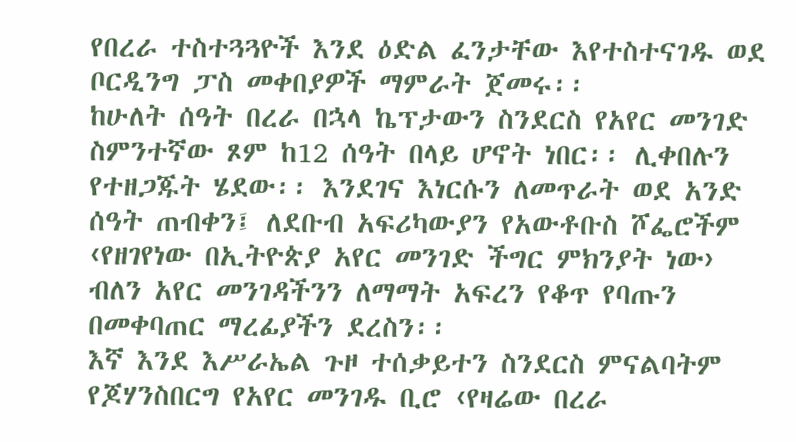የበረራ ተስተጓጓዮች እንደ ዕድል ፈንታቸው እየተስተናገዱ ወደ ቦርዲንግ ፓስ መቀበያዎች ማምራት ጀመሩ፡፡
ከሁለት ሰዓት በረራ በኋላ ኬፕታውን ስንደርስ የአየር መንገድ ስምንተኛው ጾም ከ12 ሰዓት በላይ ሆኖት ነበር፡፡ ሊቀበሉን የተዘጋጁት ሄደው፡፡ እንደገና እነርሱን ለመጥራት ወደ አንድ ሰዓት ጠብቀን፤ ለደቡብ አፍሪካውያን የአውቶቡስ ሾፌሮችም ‹የዘገየነው በኢትዮጵያ አየር መንገድ ችግር ምክንያት ነው› ብለን አየር መንገዳችንን ለማማት አፍረን የቆጥ የባጡን በመቀባጠር ማረፊያችን ደረስን፡፡
እኛ እንደ እሥራኤል ጉዞ ተሰቃይተን ስንደርስ ምናልባትም የጆሃንስበርግ የአየር መንገዱ ቢሮ ‹የዛሬው በረራ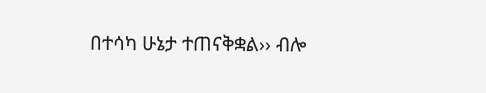በተሳካ ሁኔታ ተጠናቅቋል›› ብሎ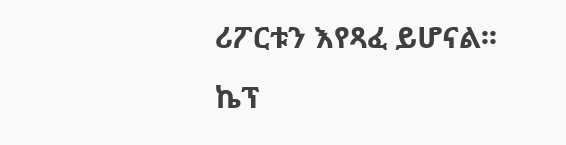ሪፖርቱን እየጻፈ ይሆናል፡፡
ኬፕ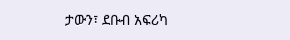ታውን፣ ደቡብ አፍሪካ